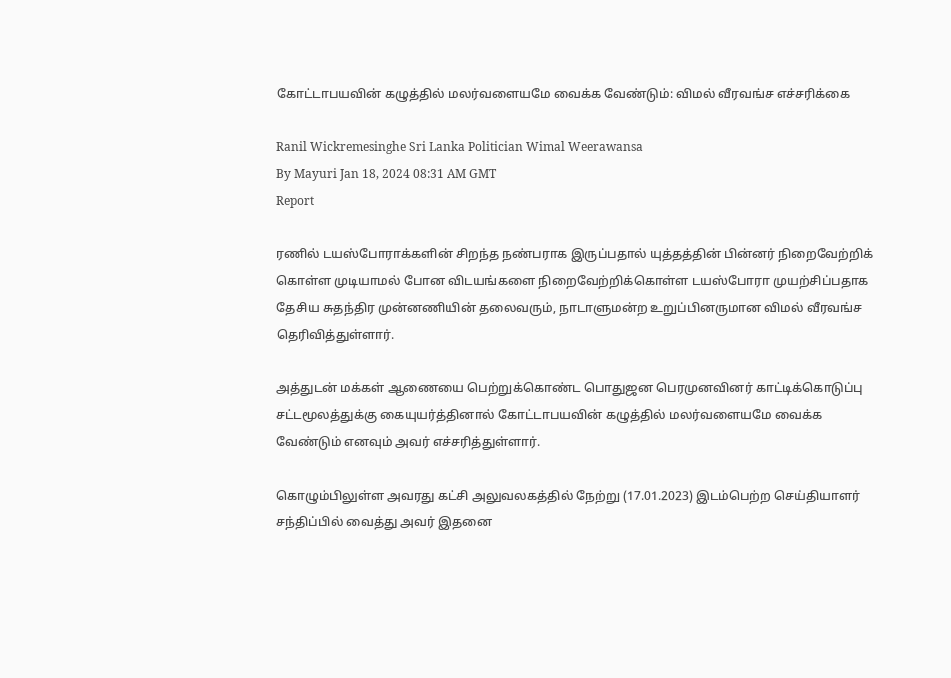கோட்டாபயவின் கழுத்தில் மலர்வளையமே வைக்க வேண்டும்: விமல் வீரவங்ச எச்சரிக்கை

Ranil Wickremesinghe Sri Lanka Politician Wimal Weerawansa
By Mayuri Jan 18, 2024 08:31 AM GMT
Report

ரணில் டயஸ்போராக்களின் சிறந்த நண்பராக இருப்பதால் யுத்தத்தின் பின்னர் நிறைவேற்றிக் கொள்ள முடியாமல் போன விடயங்களை நிறைவேற்றிக்கொள்ள டயஸ்போரா முயற்சிப்பதாக தேசிய சுதந்திர முன்னணியின் தலைவரும், நாடாளுமன்ற உறுப்பினருமான விமல் வீரவங்ச தெரிவித்துள்ளார்.

அத்துடன் மக்கள் ஆணையை பெற்றுக்கொண்ட பொதுஜன பெரமுனவினர் காட்டிக்கொடுப்பு சட்டமூலத்துக்கு கையுயர்த்தினால் கோட்டாபயவின் கழுத்தில் மலர்வளையமே வைக்க வேண்டும் எனவும் அவர் எச்சரித்துள்ளார்.

கொழும்பிலுள்ள அவரது கட்சி அலுவலகத்தில் நேற்று (17.01.2023) இடம்பெற்ற செய்தியாளர் சந்திப்பில் வைத்து அவர் இதனை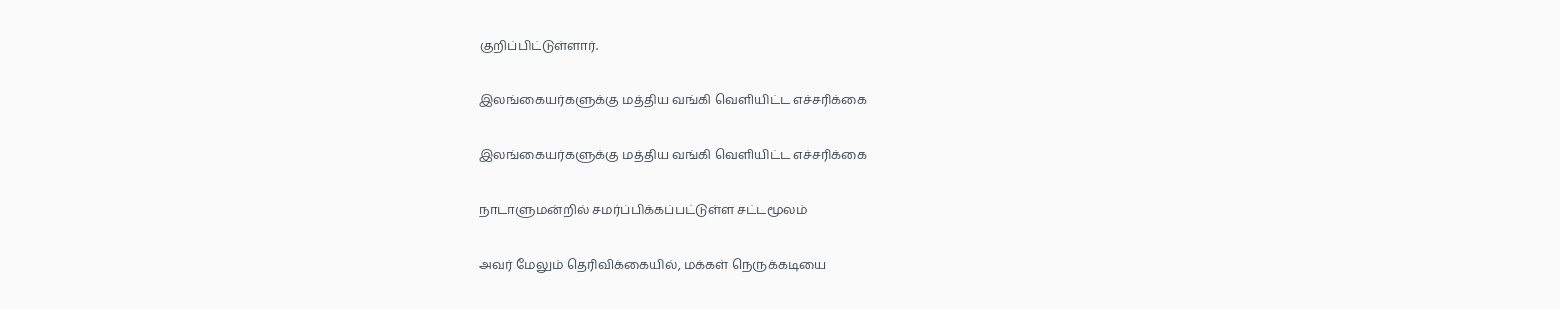குறிப்பிட்டுள்ளார்.

இலங்கையர்களுக்கு மத்திய வங்கி வெளியிட்ட எச்சரிக்கை

இலங்கையர்களுக்கு மத்திய வங்கி வெளியிட்ட எச்சரிக்கை

நாடாளுமன்றில் சமர்ப்பிக்கப்பட்டுள்ள சட்டமூலம்

அவர் மேலும் தெரிவிக்கையில், மக்கள் நெருக்கடியை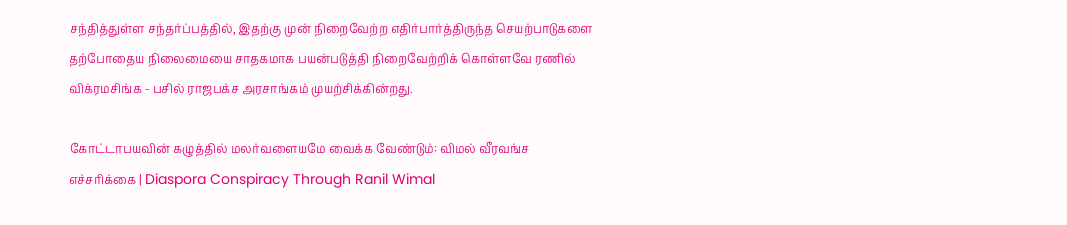சந்தித்துள்ள சந்தர்ப்பத்தில், இதற்கு முன் நிறைவேற்ற எதிர்பார்த்திருந்த செயற்பாடுகளை தற்போதைய நிலைமையை சாதகமாக பயன்படுத்தி நிறைவேற்றிக் கொள்ளவே ரணில் விக்ரமசிங்க - பசில் ராஜபக்ச அரசாங்கம் முயற்சிக்கின்றது.

கோட்டாபயவின் கழுத்தில் மலர்வளையமே வைக்க வேண்டும்: விமல் வீரவங்ச எச்சரிக்கை | Diaspora Conspiracy Through Ranil Wimal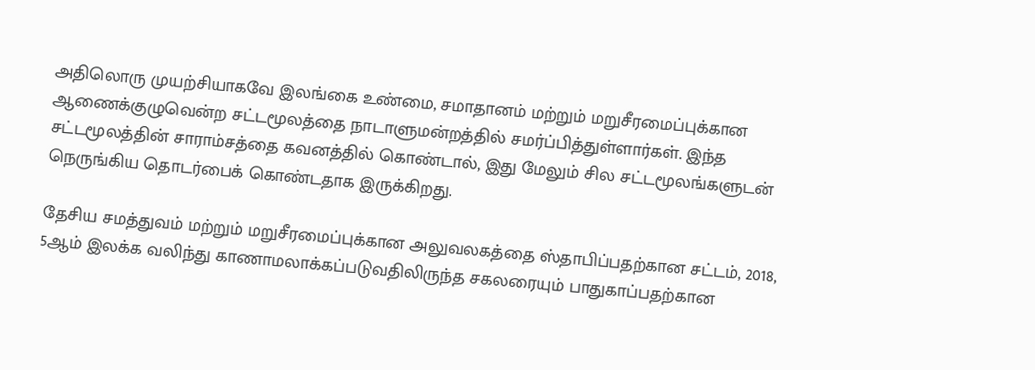அதிலொரு முயற்சியாகவே இலங்கை உண்மை, சமாதானம் மற்றும் மறுசீரமைப்புக்கான ஆணைக்குழுவென்ற சட்டமூலத்தை நாடாளுமன்றத்தில் சமர்ப்பித்துள்ளார்கள். இந்த சட்டமூலத்தின் சாராம்சத்தை கவனத்தில் கொண்டால், இது மேலும் சில சட்டமூலங்களுடன் நெருங்கிய தொடர்பைக் கொண்டதாக இருக்கிறது.

தேசிய சமத்துவம் மற்றும் மறுசீரமைப்புக்கான அலுவலகத்தை ஸ்தாபிப்பதற்கான சட்டம், 2018, 5ஆம் இலக்க வலிந்து காணாமலாக்கப்படுவதிலிருந்த சகலரையும் பாதுகாப்பதற்கான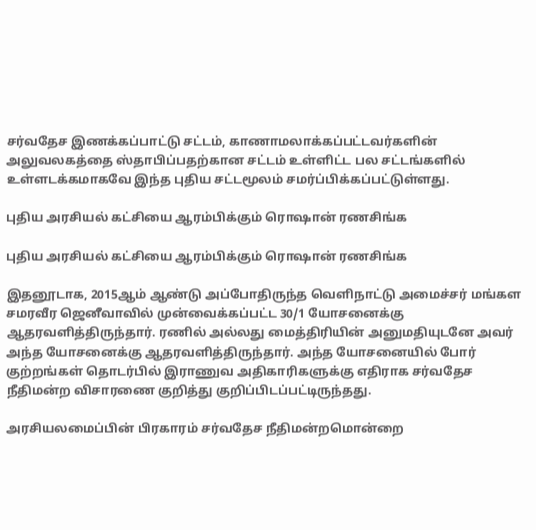சர்வதேச இணக்கப்பாட்டு சட்டம், காணாமலாக்கப்பட்டவர்களின் அலுவலகத்தை ஸ்தாபிப்பதற்கான சட்டம் உள்ளிட்ட பல சட்டங்களில் உள்ளடக்கமாகவே இந்த புதிய சட்டமூலம் சமர்ப்பிக்கப்பட்டுள்ளது.

புதிய அரசியல் கட்சியை ஆரம்பிக்கும் ரொஷான் ரணசிங்க

புதிய அரசியல் கட்சியை ஆரம்பிக்கும் ரொஷான் ரணசிங்க

இதனூடாக, 2015ஆம் ஆண்டு அப்போதிருந்த வெளிநாட்டு அமைச்சர் மங்கள சமரவீர ஜெனீவாவில் முன்வைக்கப்பட்ட 30/1 யோசனைக்கு ஆதரவளித்திருந்தார். ரணில் அல்லது மைத்திரியின் அனுமதியுடனே அவர் அந்த யோசனைக்கு ஆதரவளித்திருந்தார். அந்த யோசனையில் போர் குற்றங்கள் தொடர்பில் இராணுவ அதிகாரிகளுக்கு எதிராக சர்வதேச நீதிமன்ற விசாரணை குறித்து குறிப்பிடப்பட்டிருந்தது.

அரசியலமைப்பின் பிரகாரம் சர்வதேச நீதிமன்றமொன்றை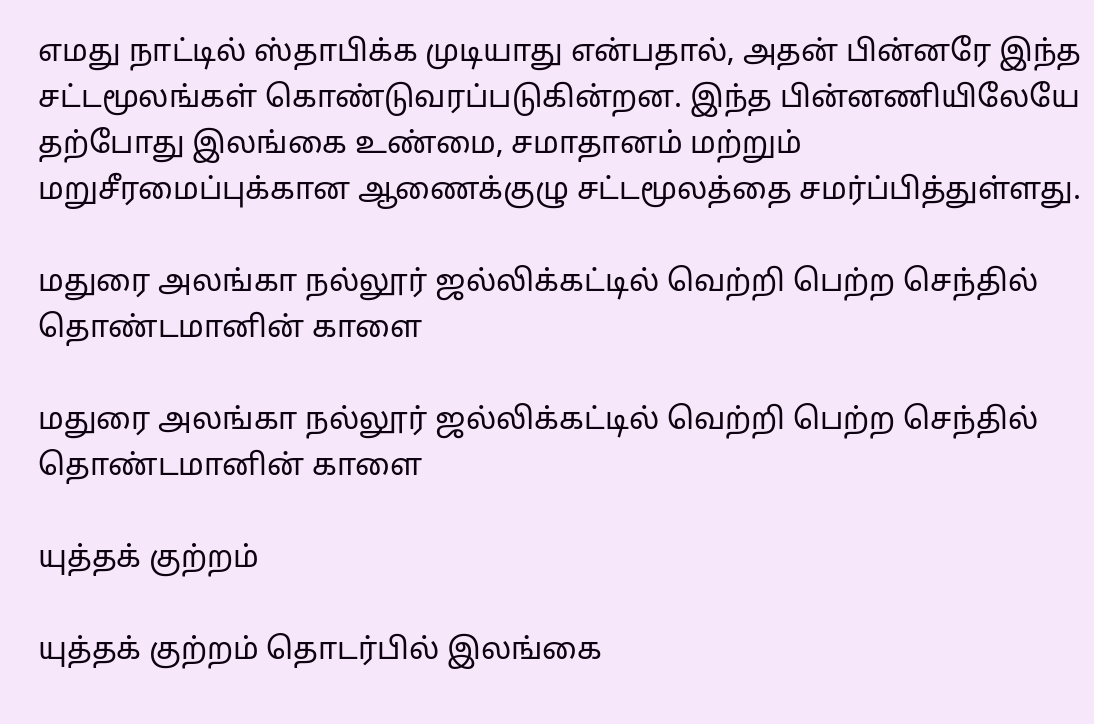எமது நாட்டில் ஸ்தாபிக்க முடியாது என்பதால், அதன் பின்னரே இந்த சட்டமூலங்கள் கொண்டுவரப்படுகின்றன. இந்த பின்னணியிலேயே தற்போது இலங்கை உண்மை, சமாதானம் மற்றும் மறுசீரமைப்புக்கான ஆணைக்குழு சட்டமூலத்தை சமர்ப்பித்துள்ளது.

மதுரை அலங்கா நல்லூர் ஜல்லிக்கட்டில் வெற்றி பெற்ற செந்தில் தொண்டமானின் காளை

மதுரை அலங்கா நல்லூர் ஜல்லிக்கட்டில் வெற்றி பெற்ற செந்தில் தொண்டமானின் காளை

யுத்தக் குற்றம்

யுத்தக் குற்றம் தொடர்பில் இலங்கை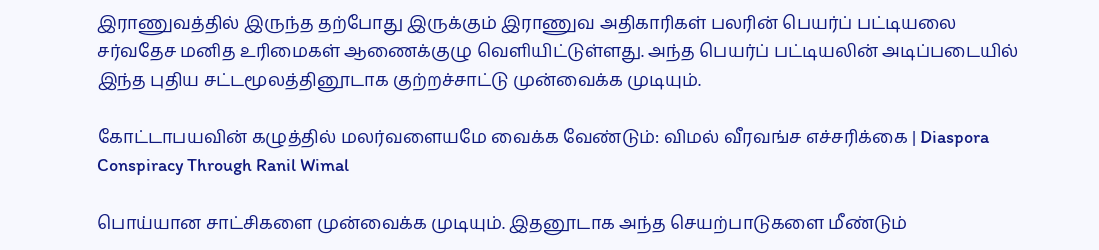இராணுவத்தில் இருந்த தற்போது இருக்கும் இராணுவ அதிகாரிகள் பலரின் பெயர்ப் பட்டியலை சர்வதேச மனித உரிமைகள் ஆணைக்குழு வெளியிட்டுள்ளது. அந்த பெயர்ப் பட்டியலின் அடிப்படையில் இந்த புதிய சட்டமூலத்தினூடாக குற்றச்சாட்டு முன்வைக்க முடியும்.

கோட்டாபயவின் கழுத்தில் மலர்வளையமே வைக்க வேண்டும்: விமல் வீரவங்ச எச்சரிக்கை | Diaspora Conspiracy Through Ranil Wimal

பொய்யான சாட்சிகளை முன்வைக்க முடியும். இதனூடாக அந்த செயற்பாடுகளை மீண்டும்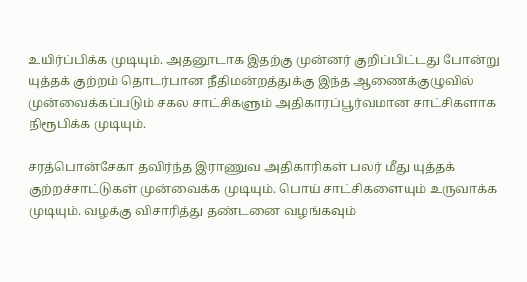உயிர்ப்பிக்க முடியும். அதனூடாக இதற்கு முன்னர் குறிப்பிட்டது போன்று யுத்தக் குற்றம் தொடர்பான நீதிமன்றத்துக்கு இந்த ஆணைக்குழுவில் முன்வைக்கப்படும் சகல சாட்சிகளும் அதிகாரப்பூர்வமான சாட்சிகளாக நிரூபிக்க முடியும்.

சரத்பொன்சேகா தவிர்ந்த இராணுவ அதிகாரிகள் பலர் மீது யுத்தக் குற்றச்சாட்டுகள் முன்வைக்க முடியும். பொய் சாட்சிகளையும் உருவாக்க முடியும். வழக்கு விசாரித்து தண்டனை வழங்கவும்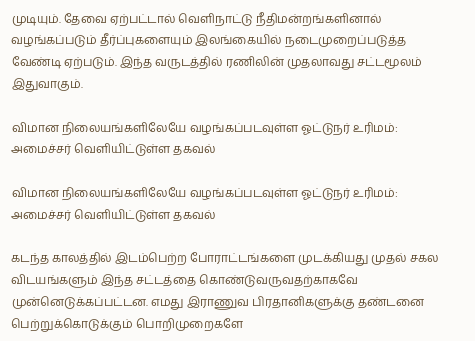முடியும். தேவை ஏற்பட்டால் வெளிநாட்டு நீதிமன்றங்களினால் வழங்கப்படும் தீர்ப்புகளையும் இலங்கையில் நடைமுறைப்படுத்த வேண்டி ஏற்படும். இந்த வருடத்தில் ரணிலின் முதலாவது சட்டமூலம் இதுவாகும்.

விமான நிலையங்களிலேயே வழங்கப்படவுள்ள ஓட்டுநர் உரிமம்: அமைச்சர் வெளியிட்டுள்ள தகவல்

விமான நிலையங்களிலேயே வழங்கப்படவுள்ள ஓட்டுநர் உரிமம்: அமைச்சர் வெளியிட்டுள்ள தகவல்

கடந்த காலத்தில் இடம்பெற்ற போராட்டங்களை முடக்கியது முதல் சகல விடயங்களும் இந்த சட்டத்தை கொண்டுவருவதற்காகவே முன்னெடுக்கப்பட்டன. எமது இராணுவ பிரதானிகளுக்கு தண்டனை பெற்றுக்கொடுக்கும் பொறிமுறைகளே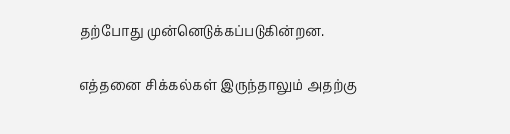தற்போது முன்னெடுக்கப்படுகின்றன.

எத்தனை சிக்கல்கள் இருந்தாலும் அதற்கு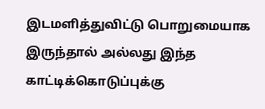இடமளித்துவிட்டு பொறுமையாக இருந்தால் அல்லது இந்த காட்டிக்கொடுப்புக்கு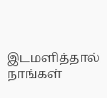இடமளித்தால் நாங்கள்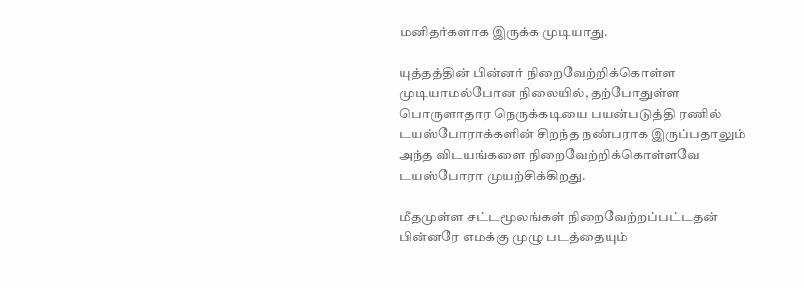மனிதர்களாக இருக்க முடியாது.

யுத்தத்தின் பின்னர் நிறைவேற்றிக்கொள்ள முடியாமல்போன நிலையில், தற்போதுள்ள பொருளாதார நெருக்கடியை பயன்படுத்தி ரணில் டயஸ்போராக்களின் சிறந்த நண்பராக இருப்பதாலும் அந்த விடயங்களை நிறைவேற்றிக்கொள்ளவே டயஸ்போரா முயற்சிக்கிறது.

மீதமுள்ள சட்டமூலங்கள் நிறைவேற்றப்பட்டதன் பின்னரே எமக்கு முழு படத்தையும்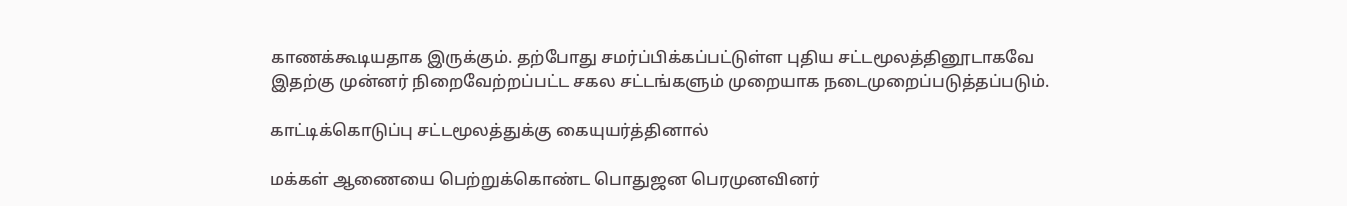காணக்கூடியதாக இருக்கும். தற்போது சமர்ப்பிக்கப்பட்டுள்ள புதிய சட்டமூலத்தினூடாகவே இதற்கு முன்னர் நிறைவேற்றப்பட்ட சகல சட்டங்களும் முறையாக நடைமுறைப்படுத்தப்படும்.

காட்டிக்கொடுப்பு சட்டமூலத்துக்கு கையுயர்த்தினால்

மக்கள் ஆணையை பெற்றுக்கொண்ட பொதுஜன பெரமுனவினர்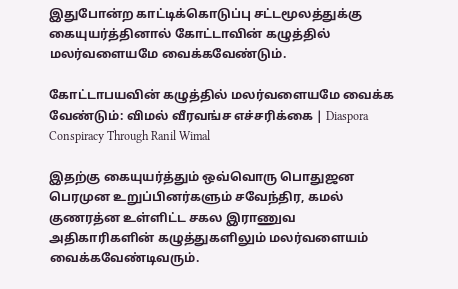இதுபோன்ற காட்டிக்கொடுப்பு சட்டமூலத்துக்கு கையுயர்த்தினால் கோட்டாவின் கழுத்தில் மலர்வளையமே வைக்கவேண்டும்.

கோட்டாபயவின் கழுத்தில் மலர்வளையமே வைக்க வேண்டும்: விமல் வீரவங்ச எச்சரிக்கை | Diaspora Conspiracy Through Ranil Wimal

இதற்கு கையுயர்த்தும் ஒவ்வொரு பொதுஜன பெரமுன உறுப்பினர்களும் சவேந்திர, கமல் குணரத்ன உள்ளிட்ட சகல இராணுவ அதிகாரிகளின் கழுத்துகளிலும் மலர்வளையம் வைக்கவேண்டிவரும்.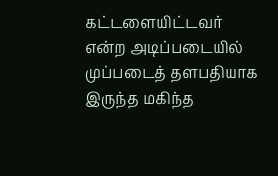கட்டளையிட்டவர் என்ற அடிப்படையில் முப்படைத் தளபதியாக இருந்த மகிந்த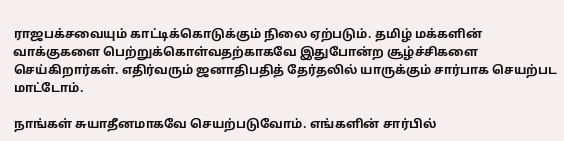ராஜபக்சவையும் காட்டிக்கொடுக்கும் நிலை ஏற்படும். தமிழ் மக்களின் வாக்குகளை பெற்றுக்கொள்வதற்காகவே இதுபோன்ற சூழ்ச்சிகளை செய்கிறார்கள். எதிர்வரும் ஜனாதிபதித் தேர்தலில் யாருக்கும் சார்பாக செயற்பட மாட்டோம்.

நாங்கள் சுயாதீனமாகவே செயற்படுவோம். எங்களின் சார்பில்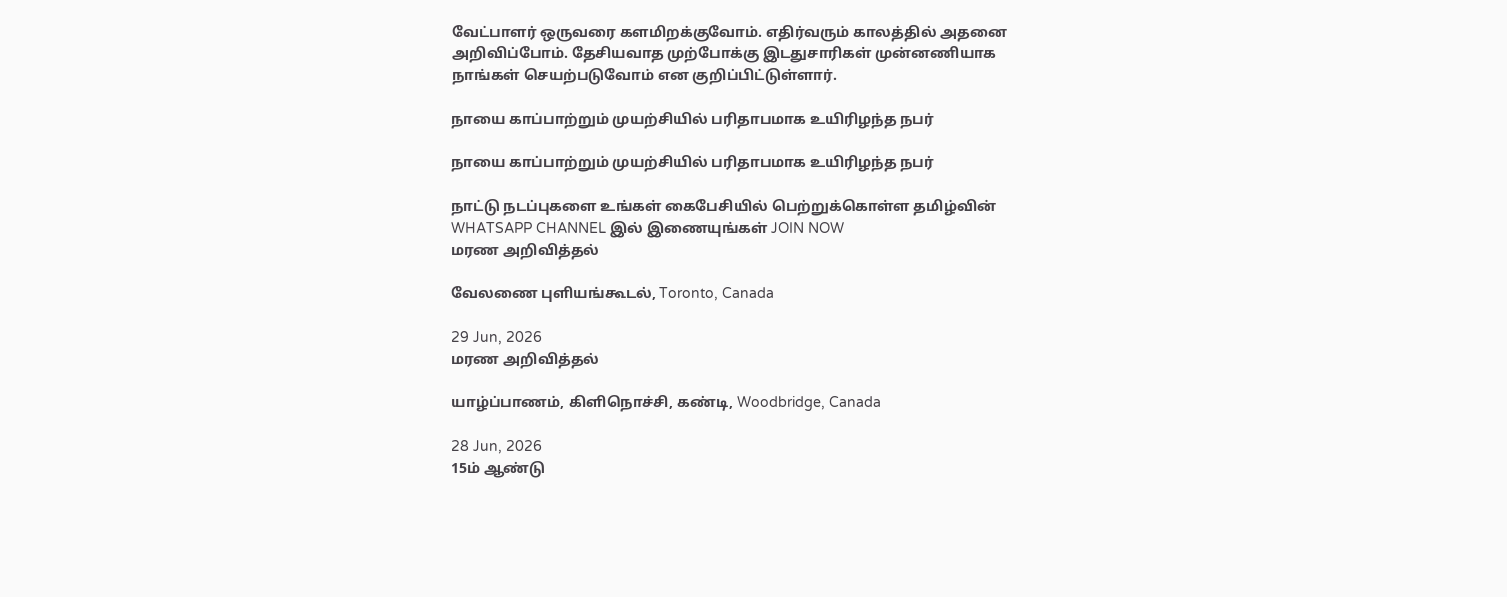வேட்பாளர் ஒருவரை களமிறக்குவோம். எதிர்வரும் காலத்தில் அதனை அறிவிப்போம். தேசியவாத முற்போக்கு இடதுசாரிகள் முன்னணியாக நாங்கள் செயற்படுவோம் என குறிப்பிட்டுள்ளார்.

நாயை காப்பாற்றும் முயற்சியில் பரிதாபமாக உயிரிழந்த நபர்

நாயை காப்பாற்றும் முயற்சியில் பரிதாபமாக உயிரிழந்த நபர்

நாட்டு நடப்புகளை உங்கள் கைபேசியில் பெற்றுக்கொள்ள தமிழ்வின் WHATSAPP CHANNEL இல் இணையுங்கள் JOIN NOW
மரண அறிவித்தல்

வேலணை புளியங்கூடல், Toronto, Canada

29 Jun, 2026
மரண அறிவித்தல்

யாழ்ப்பாணம், கிளிநொச்சி, கண்டி, Woodbridge, Canada

28 Jun, 2026
15ம் ஆண்டு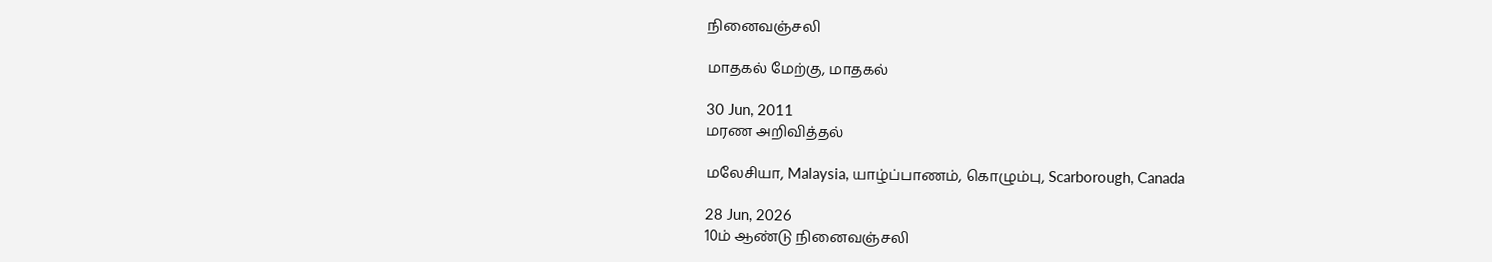நினைவஞ்சலி

மாதகல் மேற்கு, மாதகல்

30 Jun, 2011
மரண அறிவித்தல்

மலேசியா, Malaysia, யாழ்ப்பாணம், கொழும்பு, Scarborough, Canada

28 Jun, 2026
10ம் ஆண்டு நினைவஞ்சலி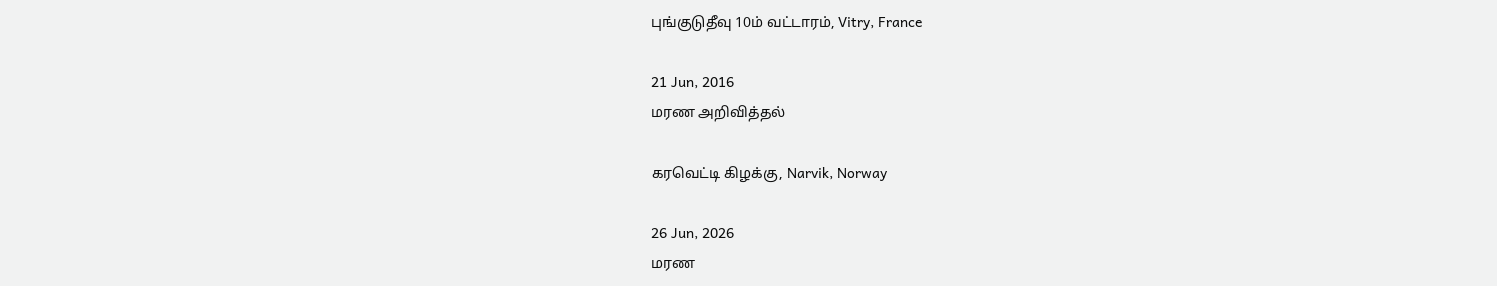புங்குடுதீவு 10ம் வட்டாரம், Vitry, France

21 Jun, 2016
மரண அறிவித்தல்

கரவெட்டி கிழக்கு, Narvik, Norway

26 Jun, 2026
மரண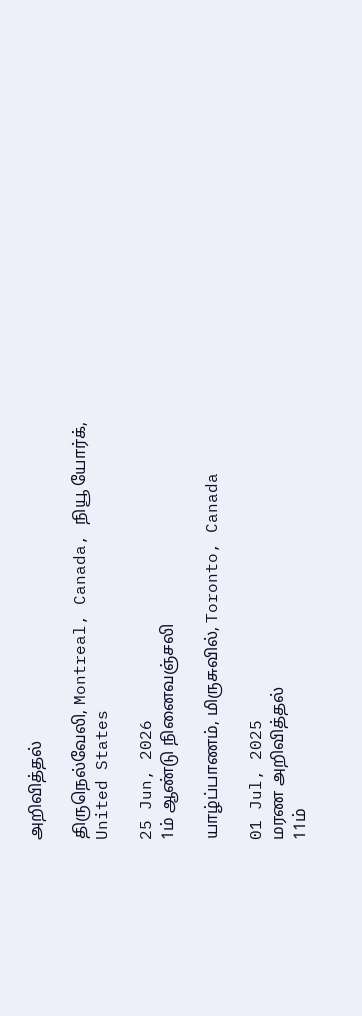அறிவித்தல்

திருநெல்வேலி, Montreal, Canada, நியூ யோர்க், United States

25 Jun, 2026
1ம் ஆண்டு நினைவஞ்சலி

யாழ்ப்பாணம், மிருசுவில், Toronto, Canada

01 Jul, 2025
மரண அறிவித்தல்
11ம்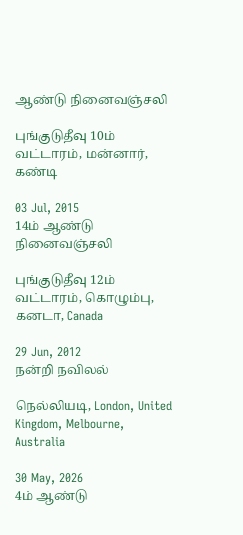ஆண்டு நினைவஞ்சலி

புங்குடுதீவு 10ம் வட்டாரம், மன்னார், கண்டி

03 Jul, 2015
14ம் ஆண்டு நினைவஞ்சலி

புங்குடுதீவு 12ம் வட்டாரம், கொழும்பு, கனடா, Canada

29 Jun, 2012
நன்றி நவிலல்

நெல்லியடி, London, United Kingdom, Melbourne, Australia

30 May, 2026
4ம் ஆண்டு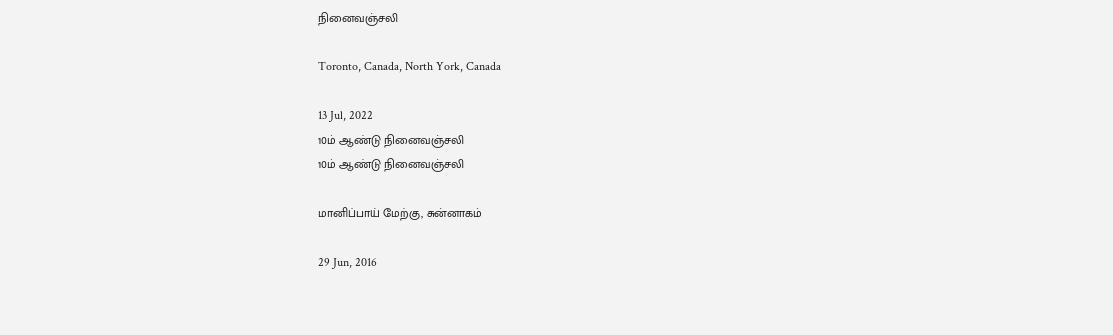நினைவஞ்சலி

Toronto, Canada, North York, Canada

13 Jul, 2022
10ம் ஆண்டு நினைவஞ்சலி
10ம் ஆண்டு நினைவஞ்சலி

மானிப்பாய் மேற்கு, சுன்னாகம்

29 Jun, 2016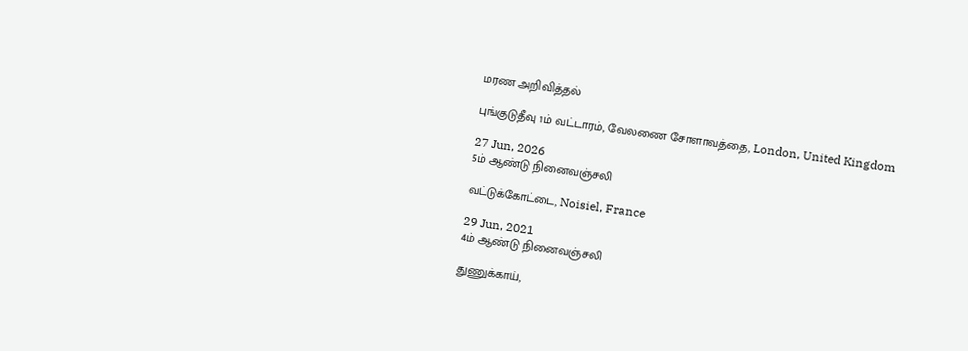மரண அறிவித்தல்

புங்குடுதீவு 1ம் வட்டாரம், வேலணை சோளாவத்தை, London, United Kingdom

27 Jun, 2026
5ம் ஆண்டு நினைவஞ்சலி

வட்டுக்கோட்டை, Noisiel, France

29 Jun, 2021
4ம் ஆண்டு நினைவஞ்சலி

துணுக்காய்,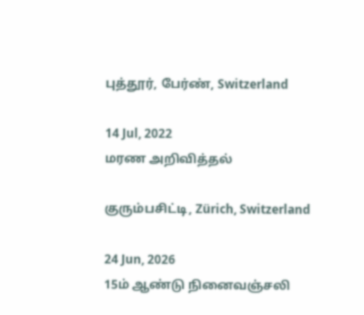புத்தூர், பேர்ண், Switzerland

14 Jul, 2022
மரண அறிவித்தல்

குரும்பசிட்டி, Zürich, Switzerland

24 Jun, 2026
15ம் ஆண்டு நினைவஞ்சலி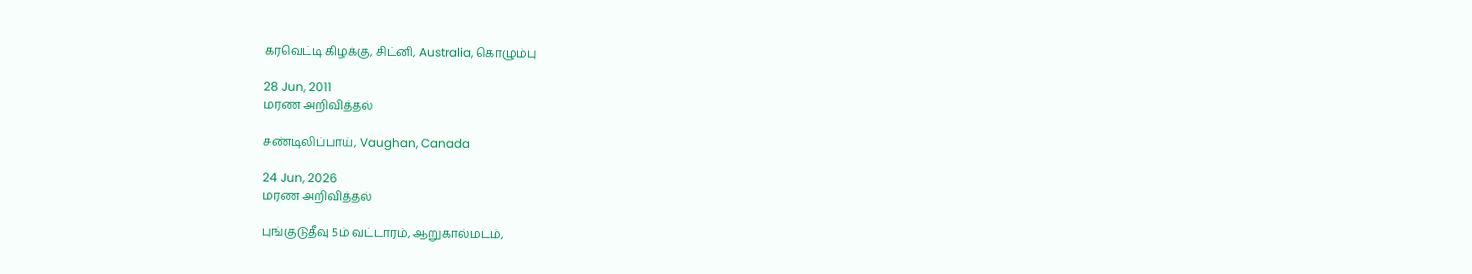கரவெட்டி கிழக்கு, சிட்னி, Australia, கொழும்பு

28 Jun, 2011
மரண அறிவித்தல்

சண்டிலிப்பாய், Vaughan, Canada

24 Jun, 2026
மரண அறிவித்தல்

புங்குடுதீவு 5ம் வட்டாரம், ஆறுகால்மடம்,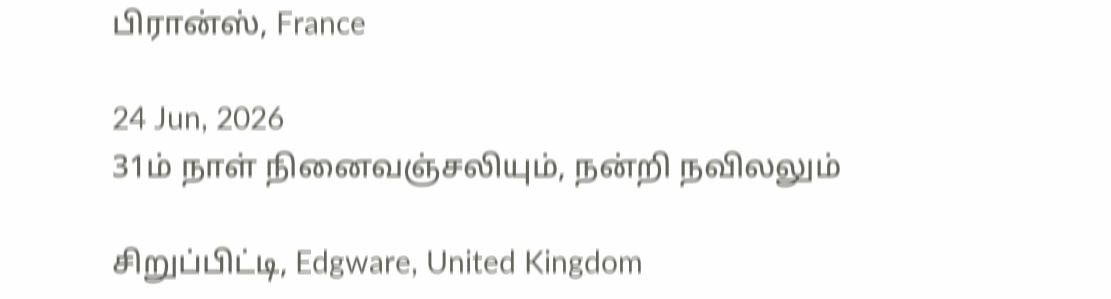பிரான்ஸ், France

24 Jun, 2026
31ம் நாள் நினைவஞ்சலியும், நன்றி நவிலலும்

சிறுப்பிட்டி, Edgware, United Kingdom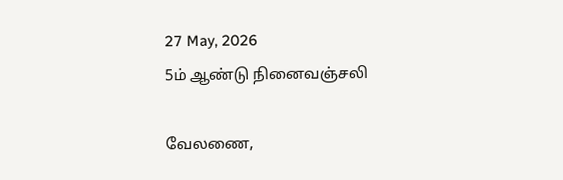27 May, 2026
5ம் ஆண்டு நினைவஞ்சலி

வேலணை,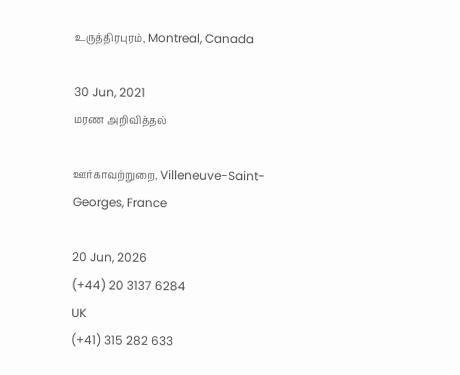உருத்திரபுரம், Montreal, Canada

30 Jun, 2021
மரண அறிவித்தல்

ஊர்காவற்றுறை, Villeneuve-Saint-Georges, France

20 Jun, 2026
(+44) 20 3137 6284
UK
(+41) 315 282 633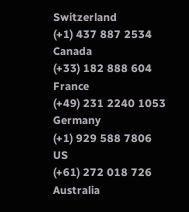Switzerland
(+1) 437 887 2534
Canada
(+33) 182 888 604
France
(+49) 231 2240 1053
Germany
(+1) 929 588 7806
US
(+61) 272 018 726
Australia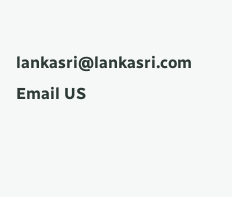lankasri@lankasri.com
Email US